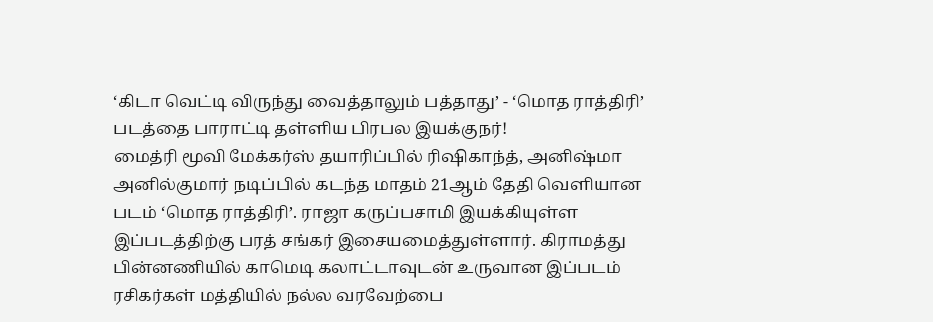‘கிடா வெட்டி விருந்து வைத்தாலும் பத்தாது’ - ‘மொத ராத்திரி’ படத்தை பாராட்டி தள்ளிய பிரபல இயக்குநர்!
மைத்ரி மூவி மேக்கர்ஸ் தயாரிப்பில் ரிஷிகாந்த், அனிஷ்மா அனில்குமார் நடிப்பில் கடந்த மாதம் 21ஆம் தேதி வெளியான படம் ‘மொத ராத்திரி’. ராஜா கருப்பசாமி இயக்கியுள்ள இப்படத்திற்கு பரத் சங்கர் இசையமைத்துள்ளார். கிராமத்து பின்னணியில் காமெடி கலாட்டாவுடன் உருவான இப்படம் ரசிகர்கள் மத்தியில் நல்ல வரவேற்பை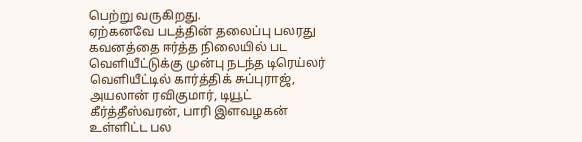பெற்று வருகிறது.
ஏற்கனவே படத்தின் தலைப்பு பலரது கவனத்தை ஈர்த்த நிலையில் பட வெளியீட்டுக்கு முன்பு நடந்த டிரெய்லர் வெளியீட்டில் கார்த்திக் சுப்புராஜ், அயலான் ரவிகுமார், டியூட் கீர்த்தீஸ்வரன், பாரி இளவழகன் உள்ளிட்ட பல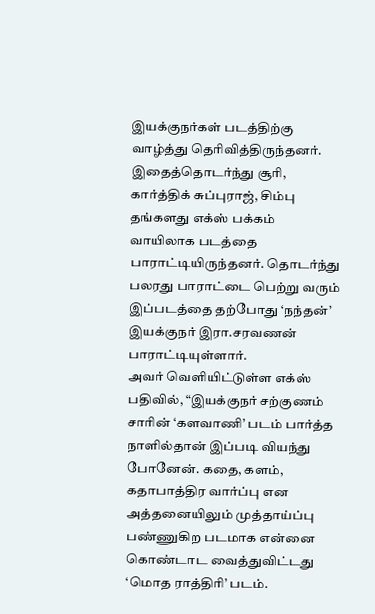இயக்குநர்கள் படத்திற்கு வாழ்த்து தெரிவித்திருந்தனர். இதைத்தொடர்ந்து சூரி, கார்த்திக் சுப்புராஜ், சிம்பு தங்களது எக்ஸ் பக்கம் வாயிலாக படத்தை பாராட்டியிருந்தனர். தொடர்ந்து பலரது பாராட்டை பெற்று வரும் இப்படத்தை தற்போது ‘நந்தன்’ இயக்குநர் இரா.சரவணன் பாராட்டியுள்ளார்.
அவர் வெளியிட்டுள்ள எக்ஸ் பதிவில், “இயக்குநர் சற்குணம் சாரின் ‘களவாணி’ படம் பார்த்த நாளில்தான் இப்படி வியந்து போனேன். கதை, களம், கதாபாத்திர வார்ப்பு என அத்தனையிலும் முத்தாய்ப்பு பண்ணுகிற படமாக என்னை கொண்டாட வைத்துவிட்டது ‘மொத ராத்திரி’ படம்.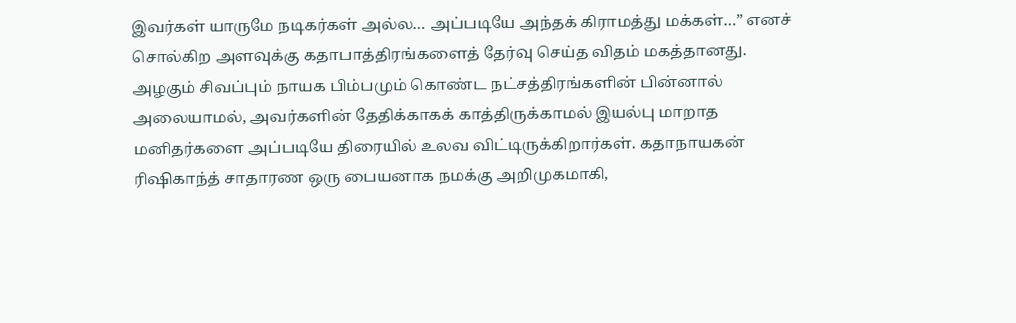இவர்கள் யாருமே நடிகர்கள் அல்ல… அப்படியே அந்தக் கிராமத்து மக்கள்…” எனச் சொல்கிற அளவுக்கு கதாபாத்திரங்களைத் தேர்வு செய்த விதம் மகத்தானது. அழகும் சிவப்பும் நாயக பிம்பமும் கொண்ட நட்சத்திரங்களின் பின்னால் அலையாமல், அவர்களின் தேதிக்காகக் காத்திருக்காமல் இயல்பு மாறாத மனிதர்களை அப்படியே திரையில் உலவ விட்டிருக்கிறார்கள். கதாநாயகன் ரிஷிகாந்த் சாதாரண ஒரு பையனாக நமக்கு அறிமுகமாகி,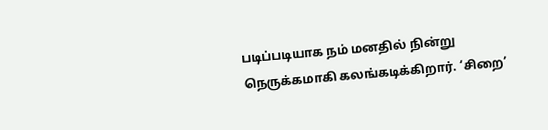படிப்படியாக நம் மனதில் நின்று நெருக்கமாகி கலங்கடிக்கிறார். ‘சிறை’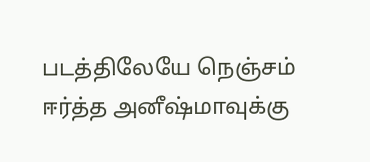படத்திலேயே நெஞ்சம் ஈர்த்த அனீஷ்மாவுக்கு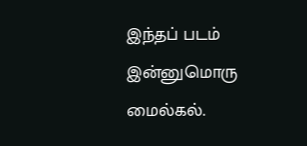இந்தப் படம் இன்னுமொரு மைல்கல்.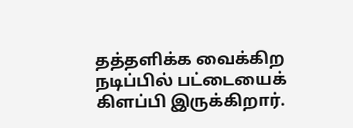தத்தளிக்க வைக்கிற நடிப்பில் பட்டையைக் கிளப்பி இருக்கிறார்.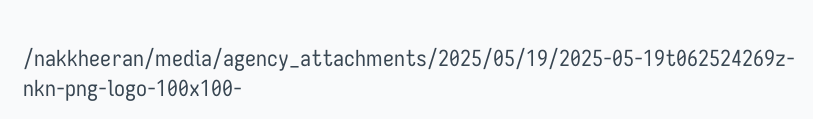/nakkheeran/media/agency_attachments/2025/05/19/2025-05-19t062524269z-nkn-png-logo-100x100-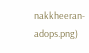nakkheeran-adops.png)